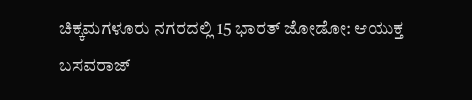ಚಿಕ್ಕಮಗಳೂರು ನಗರದಲ್ಲಿ 15 ಭಾರತ್‌ ಜೋಡೋ: ಆಯುಕ್ತ ಬಸವರಾಜ್‌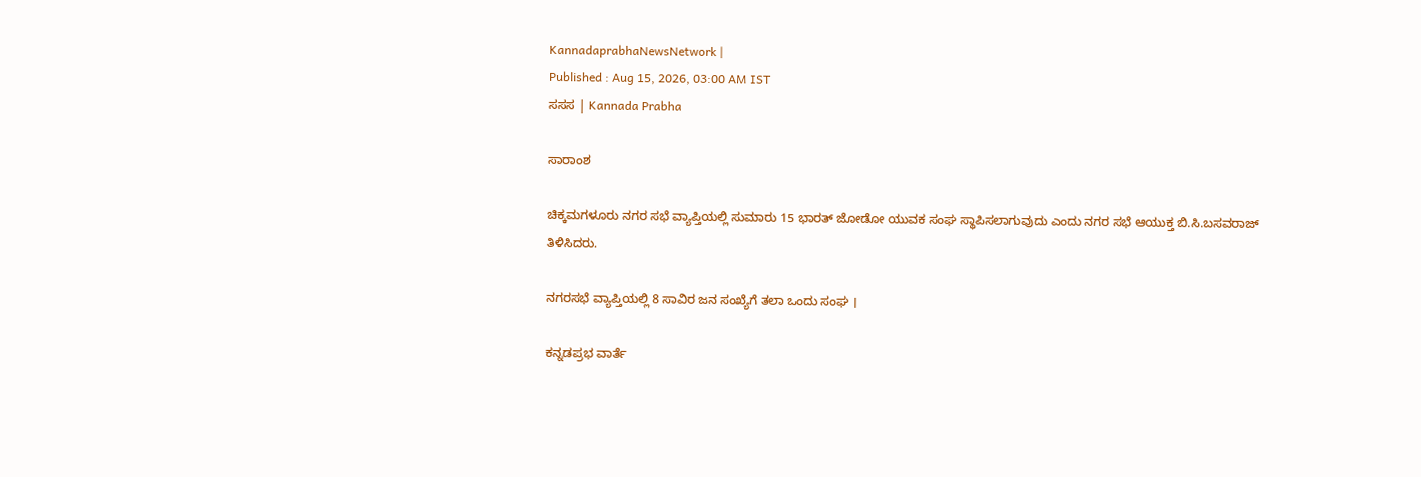KannadaprabhaNewsNetwork |
Published : Aug 15, 2026, 03:00 AM IST
ಸಸಸ | Kannada Prabha

ಸಾರಾಂಶ

ಚಿಕ್ಕಮಗಳೂರು ನಗರ ಸಭೆ ವ್ಯಾಪ್ತಿಯಲ್ಲಿ ಸುಮಾರು 15 ಭಾರತ್‌ ಜೋಡೋ ಯುವಕ ಸಂಘ ಸ್ಥಾಪಿಸಲಾಗುವುದು ಎಂದು ನಗರ ಸಭೆ ಆಯುಕ್ತ ಬಿ.ಸಿ.ಬಸವರಾಜ್‌ ತಿಳಿಸಿದರು.

ನಗರಸಭೆ ವ್ಯಾಪ್ತಿಯಲ್ಲಿ 8 ಸಾವಿರ ಜನ ಸಂಖ್ಯೆಗೆ ತಲಾ ಒಂದು ಸಂಘ ।

ಕನ್ನಡಪ್ರಭ ವಾರ್ತೆ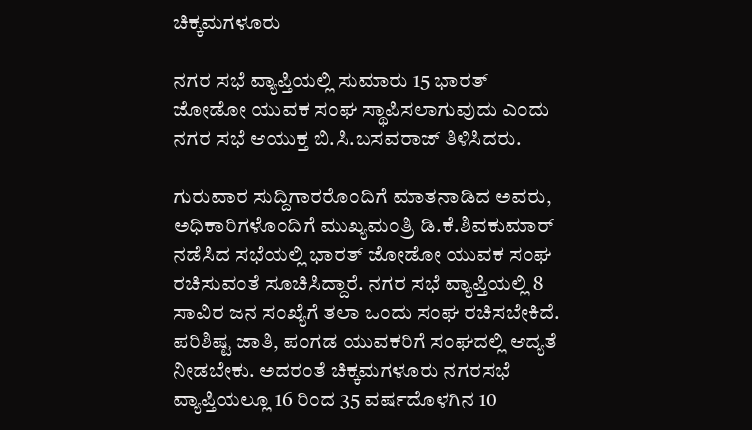ಚಿಕ್ಕಮಗಳೂರು

ನಗರ ಸಭೆ ವ್ಯಾಪ್ತಿಯಲ್ಲಿ ಸುಮಾರು 15 ಭಾರತ್‌ ಜೋಡೋ ಯುವಕ ಸಂಘ ಸ್ಥಾಪಿಸಲಾಗುವುದು ಎಂದು ನಗರ ಸಭೆ ಆಯುಕ್ತ ಬಿ.ಸಿ.ಬಸವರಾಜ್‌ ತಿಳಿಸಿದರು.

ಗುರುವಾರ ಸುದ್ದಿಗಾರರೊಂದಿಗೆ ಮಾತನಾಡಿದ ಅವರು, ಅಧಿಕಾರಿಗಳೊಂದಿಗೆ ಮುಖ್ಯಮಂತ್ರಿ ಡಿ.ಕೆ.ಶಿವಕುಮಾರ್ ನಡೆಸಿದ ಸಭೆಯಲ್ಲಿ ಭಾರತ್ ಜೋಡೋ ಯುವಕ ಸಂಘ ರಚಿಸುವಂತೆ ಸೂಚಿಸಿದ್ದಾರೆ. ನಗರ ಸಭೆ ವ್ಯಾಪ್ತಿಯಲ್ಲಿ 8 ಸಾವಿರ ಜನ ಸಂಖ್ಯೆಗೆ ತಲಾ ಒಂದು ಸಂಘ ರಚಿಸಬೇಕಿದೆ. ಪರಿಶಿಷ್ಟ ಜಾತಿ, ಪಂಗಡ ಯುವಕರಿಗೆ ಸಂಘದಲ್ಲಿ ಆದ್ಯತೆ ನೀಡಬೇಕು. ಅದರಂತೆ ಚಿಕ್ಕಮಗಳೂರು ನಗರಸಭೆ ವ್ಯಾಪ್ತಿಯಲ್ಲೂ 16 ರಿಂದ 35 ವರ್ಷದೊಳಗಿನ 10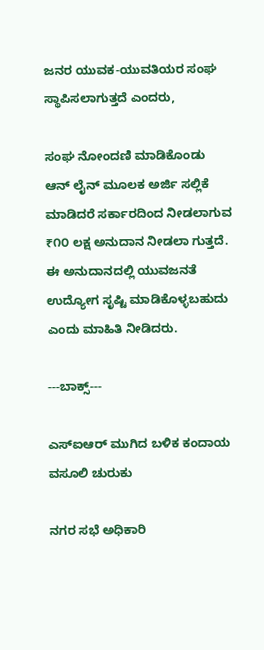ಜನರ ಯುವಕ-ಯುವತಿಯರ ಸಂಘ ಸ್ಥಾಪಿಸಲಾಗುತ್ತದೆ ಎಂದರು,

ಸಂಘ ನೋಂದಣಿ ಮಾಡಿಕೊಂಡು ಆನ್ ಲೈನ್ ಮೂಲಕ ಅರ್ಜಿ ಸಲ್ಲಿಕೆ ಮಾಡಿದರೆ ಸರ್ಕಾರದಿಂದ ನೀಡಲಾಗುವ ₹೧೦ ಲಕ್ಷ ಅನುದಾನ ನೀಡಲಾ ಗುತ್ತದೆ. ಈ ಅನುದಾನದಲ್ಲಿ ಯುವಜನತೆ ಉದ್ಯೋಗ ಸೃಷ್ಟಿ ಮಾಡಿಕೊಳ್ಳಬಹುದು ಎಂದು ಮಾಹಿತಿ ನೀಡಿದರು.

---ಬಾಕ್ಸ್‌---

ಎಸ್‌ಐಆರ್ ಮುಗಿದ ಬಳಿಕ ಕಂದಾಯ ವಸೂಲಿ ಚುರುಕು

ನಗರ ಸಭೆ ಅಧಿಕಾರಿ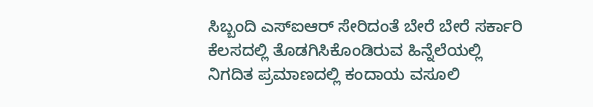ಸಿಬ್ಬಂದಿ ಎಸ್‌ಐಆರ್‌ ಸೇರಿದಂತೆ ಬೇರೆ ಬೇರೆ ಸರ್ಕಾರಿ ಕೆಲಸದಲ್ಲಿ ತೊಡಗಿಸಿಕೊಂಡಿರುವ ಹಿನ್ನೆಲೆಯಲ್ಲಿ ನಿಗದಿತ ಪ್ರಮಾಣದಲ್ಲಿ ಕಂದಾಯ ವಸೂಲಿ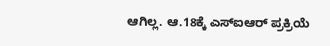ಆಗಿಲ್ಲ. ಆ.18ಕ್ಕೆ ಎಸ್‌ಐಆರ್‌ ಪ್ರಕ್ರಿಯೆ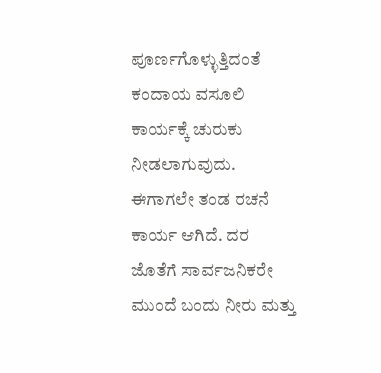ಪೂರ್ಣಗೊಳ್ಳುತ್ತಿದಂತೆ ಕಂದಾಯ ವಸೂಲಿ ಕಾರ್ಯಕ್ಕೆ ಚುರುಕು ನೀಡಲಾಗುವುದು. ಈಗಾಗಲೇ ತಂಡ ರಚನೆ ಕಾರ್ಯ ಆಗಿದೆ. ದರ ಜೊತೆಗೆ ಸಾರ್ವಜನಿಕರೇ ಮುಂದೆ ಬಂದು ನೀರು ಮತ್ತು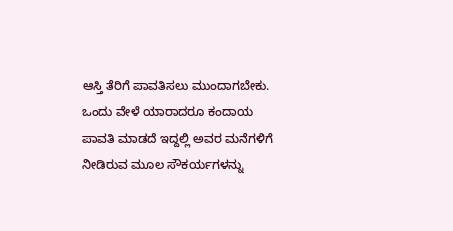ಆಸ್ತಿ ತೆರಿಗೆ ಪಾವತಿಸಲು ಮುಂದಾಗಬೇಕು. ಒಂದು ವೇಳೆ ಯಾರಾದರೂ ಕಂದಾಯ ಪಾವತಿ ಮಾಡದೆ ಇದ್ದಲ್ಲಿ ಅವರ ಮನೆಗಳಿಗೆ ನೀಡಿರುವ ಮೂಲ ಸೌಕರ್ಯಗಳನ್ನು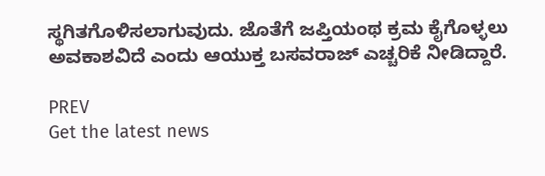ಸ್ಥಗಿತಗೊಳಿಸಲಾಗುವುದು. ಜೊತೆಗೆ ಜಪ್ತಿಯಂಥ ಕ್ರಮ ಕೈಗೊಳ್ಳಲು ಅವಕಾಶವಿದೆ ಎಂದು ಆಯುಕ್ತ ಬಸವರಾಜ್‌ ಎಚ್ಚರಿಕೆ ನೀಡಿದ್ದಾರೆ.

PREV
Get the latest news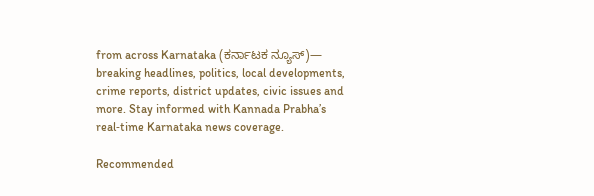from across Karnataka (ಕರ್ನಾಟಕ ನ್ಯೂಸ್)— breaking headlines, politics, local developments, crime reports, district updates, civic issues and more. Stay informed with Kannada Prabha’s real‑time Karnataka news coverage.

Recommended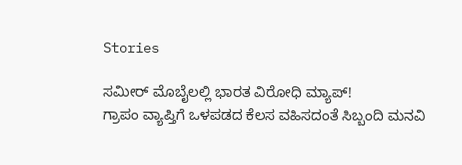Stories

ಸಮೀರ್ ಮೊಬೈಲಲ್ಲಿ ಭಾರತ ವಿರೋಧಿ ಮ್ಯಾಪ್‌!
ಗ್ರಾಪಂ ವ್ಯಾಪ್ತಿಗೆ ಒಳಪಡದ ಕೆಲಸ ವಹಿಸದಂತೆ ಸಿಬ್ಬಂದಿ ಮನವಿ